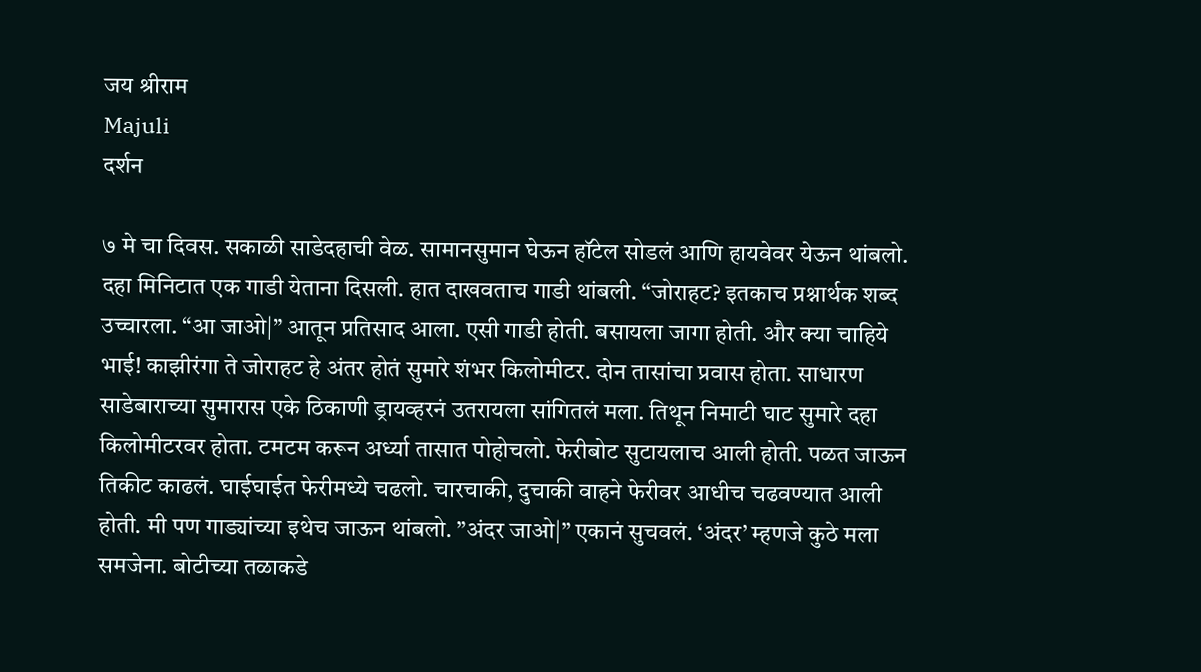जय श्रीराम
Majuli
दर्शन

७ मे चा दिवस. सकाळी साडेदहाची वेळ. सामानसुमान घेऊन हॉटेल सोडलं आणि हायवेवर येऊन थांबलो. दहा मिनिटात एक गाडी येताना दिसली. हात दाखवताच गाडी थांबली. “जोराहट? इतकाच प्रश्नार्थक शब्द उच्चारला. “आ जाओ|” आतून प्रतिसाद आला. एसी गाडी होती. बसायला जागा होती. और क्या चाहिये भाई! काझीरंगा ते जोराहट हे अंतर होतं सुमारे शंभर किलोमीटर. दोन तासांचा प्रवास होता. साधारण साडेबाराच्या सुमारास एके ठिकाणी ड्रायव्हरनं उतरायला सांगितलं मला. तिथून निमाटी घाट सुमारे दहा किलोमीटरवर होता. टमटम करून अर्ध्या तासात पोहोचलो. फेरीबोट सुटायलाच आली होती. पळत जाऊन तिकीट काढलं. घाईघाईत फेरीमध्ये चढलो. चारचाकी, दुचाकी वाहने फेरीवर आधीच चढवण्यात आली होती. मी पण गाड्यांच्या इथेच जाऊन थांबलो. ”अंदर जाओ|” एकानं सुचवलं. ‘अंदर’ म्हणजे कुठे मला समजेना. बोटीच्या तळाकडे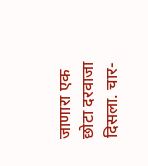जाणारा एक छोटा दरवाजा दिसला. चार-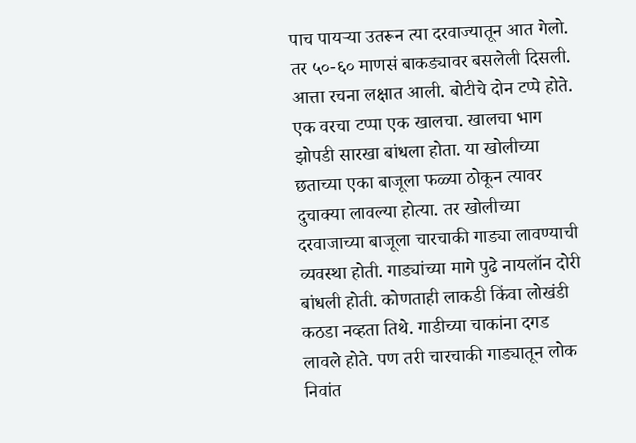पाच पायऱ्या उतरून त्या दरवाज्यातून आत गेलो. तर ५०-६० माणसं बाकड्यावर बसलेली दिसली. आत्ता रचना लक्षात आली. बोटीचे दोन टप्पे होते. एक वरचा टप्पा एक खालचा. खालचा भाग झोपडी सारखा बांधला होता. या खोलीच्या छताच्या एका बाजूला फळ्या ठोकून त्यावर दुचाक्या लावल्या होत्या. तर खोलीच्या दरवाजाच्या बाजूला चारचाकी गाड्या लावण्याची व्यवस्था होती. गाड्यांच्या मागे पुढे नायलॉन दोरी बांधली होती. कोणताही लाकडी किंवा लोखंडी कठडा नव्हता तिथे. गाडीच्या चाकांना दगड लावले होते. पण तरी चारचाकी गाड्यातून लोक निवांत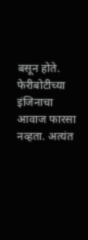बसून होते. फेरीबोटीच्या इंजिनाचा आवाज फारसा नव्हता. अत्यंत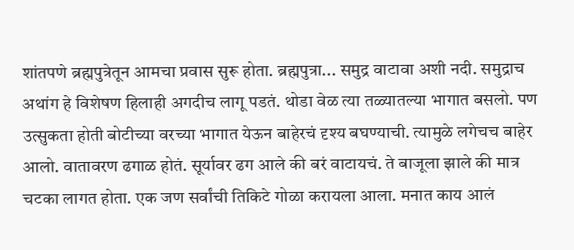शांतपणे ब्रह्मपुत्रेतून आमचा प्रवास सुरू होता. ब्रह्मपुत्रा... समुद्र वाटावा अशी नदी. समुद्राच अथांग हे विशेषण हिलाही अगदीच लागू पडतं. थोडा वेळ त्या तळ्यातल्या भागात बसलो. पण उत्सुकता होती बोटीच्या वरच्या भागात येऊन बाहेरचं दृश्य बघण्याची. त्यामुळे लगेचच बाहेर आलो. वातावरण ढगाळ होतं. सूर्यावर ढग आले की बरं वाटायचं. ते बाजूला झाले की मात्र चटका लागत होता. एक जण सर्वांची तिकिटे गोळा करायला आला. मनात काय आलं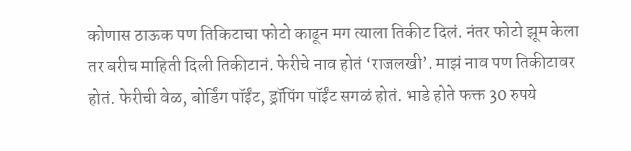कोणास ठाऊक पण तिकिटाचा फोटो काढून मग त्याला तिकीट दिलं. नंतर फोटो झूम केला तर बरीच माहिती दिली तिकीटानं. फेरीचे नाव होतं ‘राजलखी’. माझं नाव पण तिकीटावर होतं. फेरीची वेळ, बोर्डिंग पॉईंट, ड्रॉपिंग पॉईंट सगळं होतं. भाडे होते फक्त 30 रुपये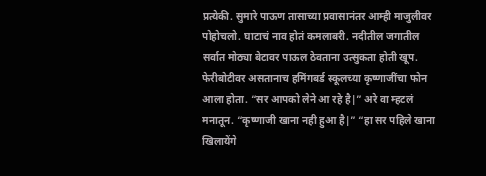प्रत्येकी. सुमारे पाऊण तासाच्या प्रवासानंतर आम्ही माजुलीवर पोहोचलो. घाटाचं नाव होतं कमलाबरी. नदीतील जगातील सर्वात मोठ्या बेटावर पाऊल ठेवताना उत्सुकता होती खूप. फेरीबोटीवर असतानाच हमिंगबर्ड स्कूलच्या कृष्णाजींचा फोन आला होता. “सर आपको लेने आ रहे है|” अरे वा म्हटलं मनातून. “कृष्णाजी खाना नही हुआ है|” “हा सर पहिले खाना खिलायेंगे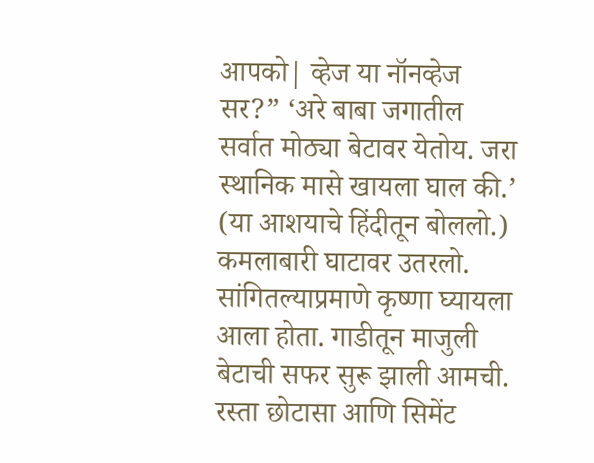आपको| व्हेज या नॉनव्हेज सर?” ‘अरे बाबा जगातील सर्वात मोठ्या बेटावर येतोय. जरा स्थानिक मासे खायला घाल की.’ (या आशयाचे हिंदीतून बोललो.) कमलाबारी घाटावर उतरलो. सांगितल्याप्रमाणे कृष्णा घ्यायला आला होता. गाडीतून माजुली बेटाची सफर सुरू झाली आमची. रस्ता छोटासा आणि सिमेंट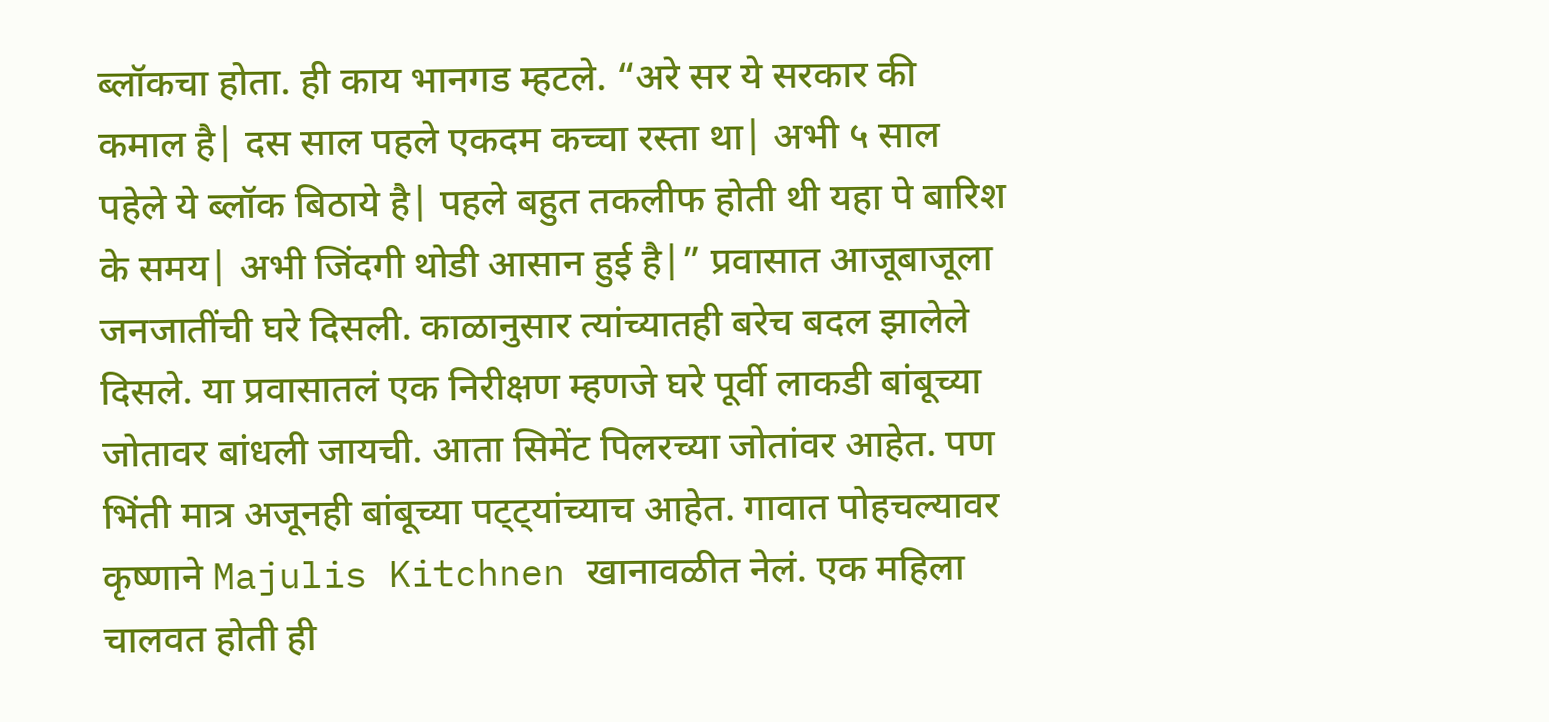ब्लॉकचा होता. ही काय भानगड म्हटले. “अरे सर ये सरकार की कमाल है| दस साल पहले एकदम कच्चा रस्ता था| अभी ५ साल पहेले ये ब्लॉक बिठाये है| पहले बहुत तकलीफ होती थी यहा पे बारिश के समय| अभी जिंदगी थोडी आसान हुई है|” प्रवासात आजूबाजूला जनजातींची घरे दिसली. काळानुसार त्यांच्यातही बरेच बदल झालेले दिसले. या प्रवासातलं एक निरीक्षण म्हणजे घरे पूर्वी लाकडी बांबूच्या जोतावर बांधली जायची. आता सिमेंट पिलरच्या जोतांवर आहेत. पण भिंती मात्र अजूनही बांबूच्या पट्ट्यांच्याच आहेत. गावात पोहचल्यावर कृष्णाने Majulis Kitchnen खानावळीत नेलं. एक महिला चालवत होती ही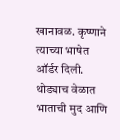खानावळ. कृष्णाने त्याच्या भाषेत ऑर्डर दिली. थोड्याच वेळात भाताची मुद आणि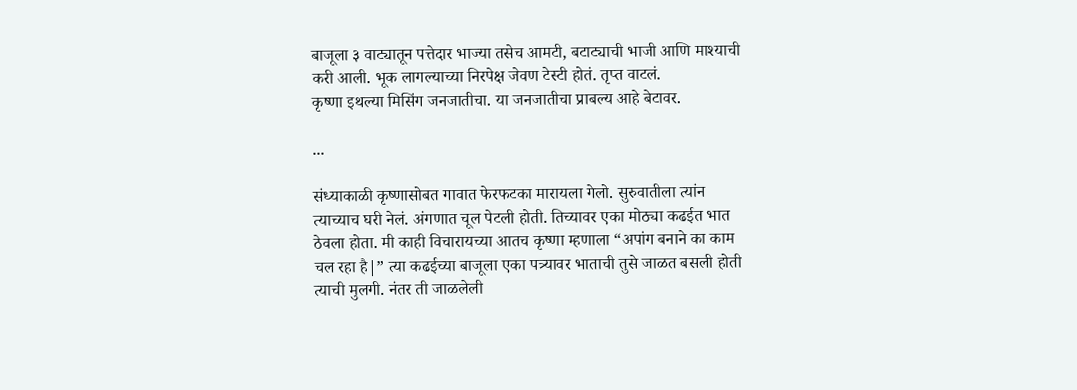बाजूला ३ वाट्यातून पत्तेदार भाज्या तसेच आमटी, बटाट्याची भाजी आणि माश्याची करी आली. भूक लागल्याच्या निरपेक्ष जेवण टेस्टी होतं. तृप्त वाटलं.
कृष्णा इथल्या मिसिंग जनजातीचा. या जनजातीचा प्राबल्य आहे बेटावर.

...

संध्याकाळी कृष्णासोबत गावात फेरफटका मारायला गेलो. सुरुवातीला त्यांन त्याच्याच घरी नेलं. अंगणात चूल पेटली होती. तिच्यावर एका मोठ्या कढईत भात ठेवला होता. मी काही विचारायच्या आतच कृष्णा म्हणाला “अपांग बनाने का काम चल रहा है|” त्या कढईच्या बाजूला एका पत्र्यावर भाताची तुसे जाळत बसली होती त्याची मुलगी. नंतर ती जाळलेली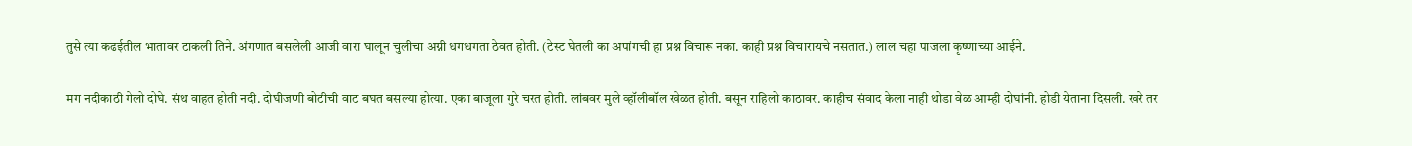तुसे त्या कढईतील भातावर टाकली तिने. अंगणात बसलेली आजी वारा घालून चुलीचा अग्नी धगधगता ठेवत होती. (टेस्ट घेतली का अपांगची हा प्रश्न विचारू नका. काही प्रश्न विचारायचे नसतात.) लाल चहा पाजला कृष्णाच्या आईने.

मग नदीकाठी गेलो दोघे. संथ वाहत होती नदी. दोघीजणी बोटीची वाट बघत बसल्या होत्या. एका बाजूला गुरे चरत होती. लांबवर मुले व्हॉलीबॉल खेळत होती. बसून राहिलो काठावर. काहीच संवाद केला नाही थोडा वेळ आम्ही दोघांनी. होडी येताना दिसली. खरे तर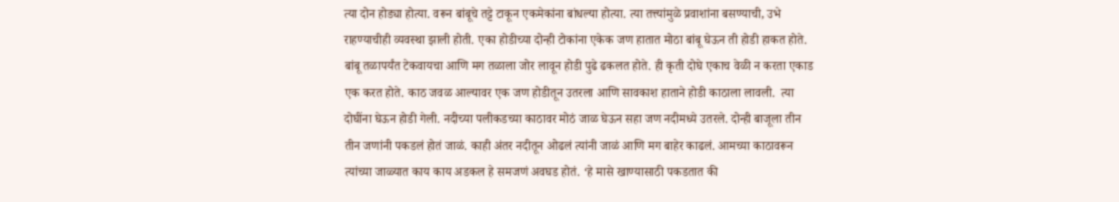त्या दोन होड्या होत्या. वरून बांबूचे तट्टे टाकून एकमेकांना बांधल्या होत्या. त्या तत्त्यांमुळे प्रवाशांना बसण्याची, उभे राहण्याचीही व्यवस्था झाली होती. एका होडीच्या दोन्ही टोकांना एकेक जण हातात मोठा बांबू घेऊन ती होडी हाकत होते. बांबू तळापर्यंत टेकवायचा आणि मग तळाला जोर लावून होडी पुढे ढकलत होते. ही कृती दोघे एकाच वेळी न करता एकाड एक करत होते. काठ जवळ आल्यावर एक जण होडीतून उतरला आणि सावकाश हाताने होडी काठाला लावली.  त्या दोघींना घेऊन होडी गेली. नदीच्या पलीकडच्या काठावर मोठं जाळ घेऊन सहा जण नदीमध्ये उतरले. दोन्ही बाजूला तीन तीन जणांनी पकडलं होतं जाळं. काही अंतर नदीतून ओढलं त्यांनी जाळं आणि मग बाहेर काढलं. आमच्या काठावरून त्यांच्या जाळ्यात काय काय अडकल हे समजणं अवघड होतं. ‘हे मासे खाण्यासाठी पकडतात की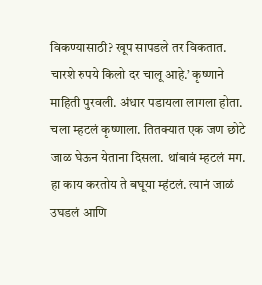विकण्यासाठी? खूप सापडले तर विकतात. चारशे रुपये किलो दर चालू आहे.’ कृष्णाने माहिती पुरवली. अंधार पडायला लागला होता. चला म्हटलं कृष्णाला. तितक्यात एक जण छोटे जाळ घेऊन येताना दिसला. थांबावं म्हटलं मग. हा काय करतोय ते बघूया म्हंटलं. त्यानं जाळं उघडलं आणि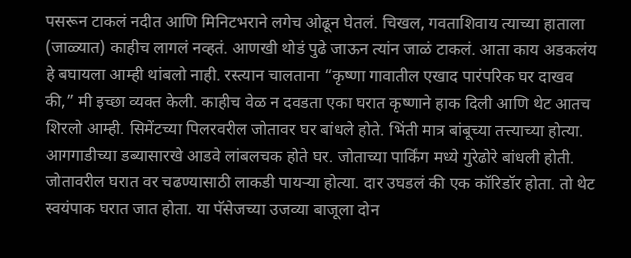पसरून टाकलं नदीत आणि मिनिटभराने लगेच ओढून घेतलं. चिखल, गवताशिवाय त्याच्या हाताला (जाळ्यात) काहीच लागलं नव्हतं. आणखी थोडं पुढे जाऊन त्यांन जाळं टाकलं. आता काय अडकलंय हे बघायला आम्ही थांबलो नाही. रस्त्यान चालताना “कृष्णा गावातील एखाद पारंपरिक घर दाखव की,” मी इच्छा व्यक्त केली. काहीच वेळ न दवडता एका घरात कृष्णाने हाक दिली आणि थेट आतच शिरलो आम्ही. सिमेंटच्या पिलरवरील जोतावर घर बांधले होते. भिंती मात्र बांबूच्या तत्त्याच्या होत्या. आगगाडीच्या डब्यासारखे आडवे लांबलचक होते घर. जोताच्या पार्किंग मध्ये गुरेढोरे बांधली होती. जोतावरील घरात वर चढण्यासाठी लाकडी पायऱ्या होत्या. दार उघडलं की एक कॉरिडॉर होता. तो थेट स्वयंपाक घरात जात होता. या पॅसेजच्या उजव्या बाजूला दोन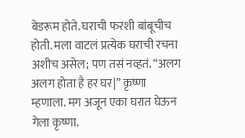बेडरूम होते. घराची फरशी बांबूचीच होती. मला वाटलं प्रत्येक घराची रचना अशीच असेल; पण तसं नव्हतं. “अलग अलग होता है हर घर|” कृष्णा म्हणाला. मग अजून एका घरात घेऊन गेला कृष्णा.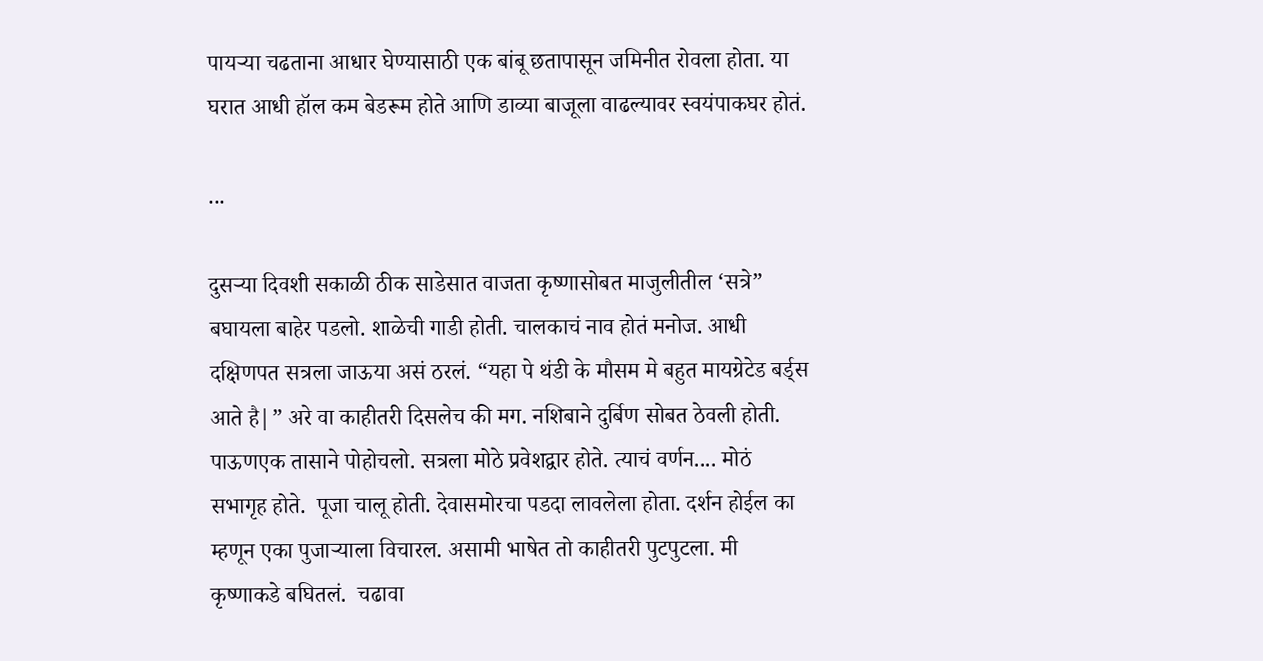पायऱ्या चढताना आधार घेण्यासाठी एक बांबू छतापासून जमिनीत रोवला होता. या घरात आधी हॉल कम बेडरूम होते आणि डाव्या बाजूला वाढल्यावर स्वयंपाकघर होतं.

...

दुसऱ्या दिवशी सकाळी ठीक साडेसात वाजता कृष्णासोबत माजुलीतील ‘सत्रे” बघायला बाहेर पडलो. शाळेची गाडी होती. चालकाचं नाव होतं मनोज. आधी दक्षिणपत सत्रला जाऊया असं ठरलं. “यहा पे थंडी के मौसम मे बहुत मायग्रेटेड बर्ड्स आते है|” अरे वा काहीतरी दिसलेच की मग. नशिबाने दुर्बिण सोबत ठेवली होती. पाऊणएक तासाने पोहोचलो. सत्रला मोठे प्रवेशद्वार होते. त्याचं वर्णन.... मोठं सभागृह होते.  पूजा चालू होती. देवासमोरचा पडदा लावलेला होता. दर्शन होईल का म्हणून एका पुजाऱ्याला विचारल. असामी भाषेत तो काहीतरी पुटपुटला. मी कृष्णाकडे बघितलं.  चढावा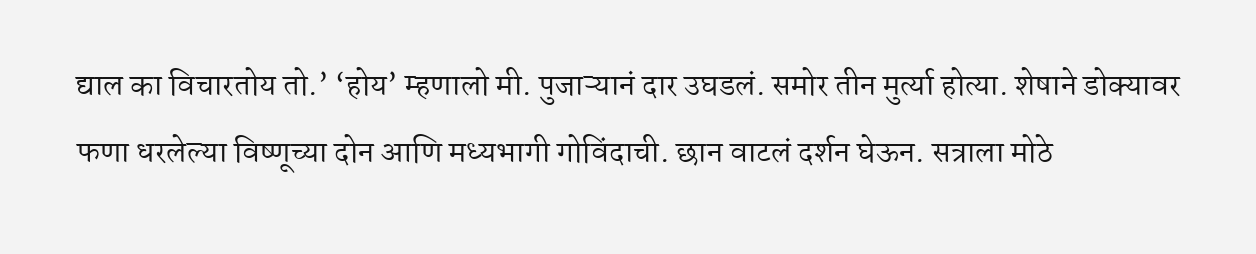द्याल का विचारतोय तो.’ ‘होय’ म्हणालो मी. पुजाऱ्यानं दार उघडलं. समोर तीन मुर्त्या होत्या. शेषाने डोक्यावर फणा धरलेल्या विष्णूच्या दोन आणि मध्यभागी गोविंदाची. छान वाटलं दर्शन घेऊन. सत्राला मोठे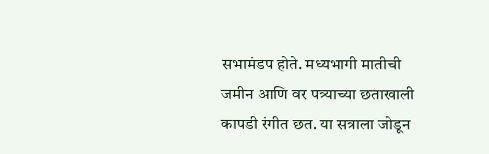सभामंडप होते. मध्यभागी मातीची जमीन आणि वर पत्र्याच्या छताखाली कापडी रंगीत छत. या सत्राला जोडून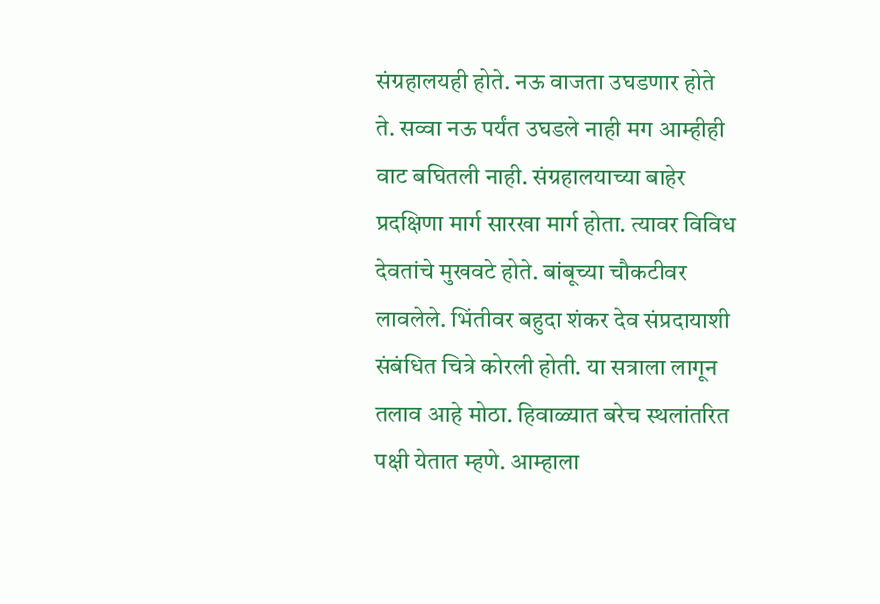संग्रहालयही होते. नऊ वाजता उघडणार होते ते. सव्वा नऊ पर्यंत उघडले नाही मग आम्हीही वाट बघितली नाही. संग्रहालयाच्या बाहेर प्रदक्षिणा मार्ग सारखा मार्ग होता. त्यावर विविध देवतांचे मुखवटे होते. बांबूच्या चौकटीवर लावलेले. भिंतीवर बहुदा शंकर देव संप्रदायाशी संबंधित चित्रे कोरली होती. या सत्राला लागून तलाव आहे मोठा. हिवाळ्यात बरेच स्थलांतरित पक्षी येतात म्हणे. आम्हाला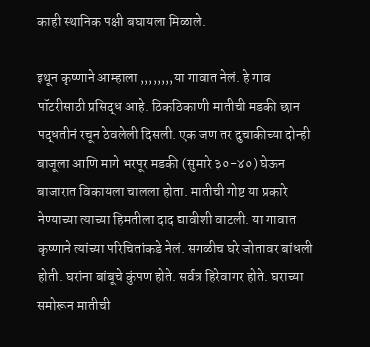काही स्थानिक पक्षी बघायला मिळाले.

इथून कृष्णाने आम्हाला ,,,,,,,,या गावात नेलं. हे गाव पॉटरीसाठी प्रसिद्ध आहे. ठिकठिकाणी मातीची मडकी छान पद्धतीनं रचून ठेवलेली दिसली. एक जण तर दुचाकीच्या दोन्ही बाजूला आणि मागे भरपूर मडकी (सुमारे ३०-४०) घेऊन बाजारात विकायला चालला होता. मातीची गोष्ट या प्रकारे नेण्याच्या त्याच्या हिमतीला दाद द्यावीशी वाटली. या गावात कृष्णाने त्यांच्या परिचितांकडे नेलं. सगळीच घरे जोतावर बांधली होती. घरांना बांबूचे कुंपण होते. सर्वत्र हिरेवागर होते. घराच्या समोरून मातीची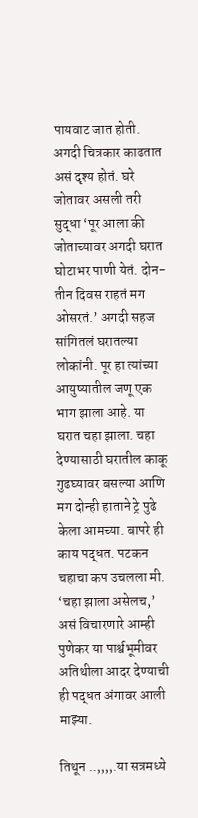पायवाट जात होती. अगदी चित्रकार काढतात असं दृश्य होतं. घरे जोतावर असली तरी सुद्धा ‘पूर आला की जोताच्यावर अगदी घरात घोटाभर पाणी येतं. दोन-तीन दिवस राहतं मग ओसरतं.’ अगदी सहज सांगितलं घरातल्या लोकांनी. पूर हा त्यांच्या आयुष्यातील जणू एक भाग झाला आहे. या घरात चहा झाला. चहा देण्यासाठी घरातील काकू गुढघ्यावर बसल्या आणि मग दोन्ही हाताने ट्रे पुढे केला आमच्या. बापरे ही काय पद्धत. पटकन चहाचा कप उचलला मी. ‘चहा झाला असेलच,’ असं विचारणारे आम्ही पुणेकर या पार्श्वभूमीवर अतिथीला आदर देण्याची ही पद्धत अंगावर आली माझ्या.

तिथून ..,,,,.या सत्रमध्ये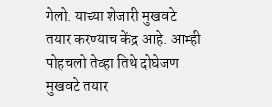गेलो. याच्या शेजारी मुखवटे तयार करण्याच केंद्र आहे. आम्ही पोहचलो तेव्हा तिथे दोघेजण मुखवटे तयार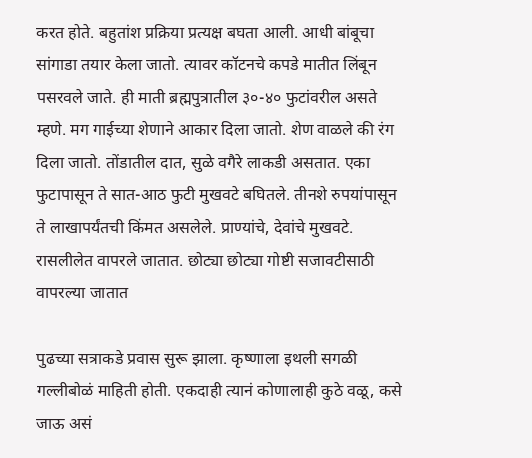करत होते. बहुतांश प्रक्रिया प्रत्यक्ष बघता आली. आधी बांबूचा सांगाडा तयार केला जातो. त्यावर कॉटनचे कपडे मातीत लिंबून पसरवले जाते. ही माती ब्रह्मपुत्रातील ३०-४० फुटांवरील असते म्हणे. मग गाईच्या शेणाने आकार दिला जातो. शेण वाळले की रंग दिला जातो. तोंडातील दात, सुळे वगैरे लाकडी असतात. एका फुटापासून ते सात-आठ फुटी मुखवटे बघितले. तीनशे रुपयांपासून ते लाखापर्यंतची किंमत असलेले. प्राण्यांचे, देवांचे मुखवटे. रासलीलेत वापरले जातात. छोट्या छोट्या गोष्टी सजावटीसाठी वापरल्या जातात

पुढच्या सत्राकडे प्रवास सुरू झाला. कृष्णाला इथली सगळी गल्लीबोळं माहिती होती. एकदाही त्यानं कोणालाही कुठे वळू, कसे जाऊ असं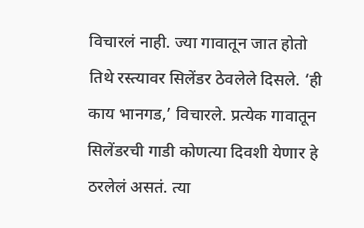विचारलं नाही. ज्या गावातून जात होतो तिथे रस्त्यावर सिलेंडर ठेवलेले दिसले. ‘ही काय भानगड,’ विचारले. प्रत्येक गावातून सिलेंडरची गाडी कोणत्या दिवशी येणार हे ठरलेलं असतं. त्या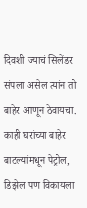दिवशी ज्याचं सिलेंडर संपला असेल त्यांन तो बाहेर आणून ठेवायचा. काही घरांच्या बाहेर बाटल्यांमधून पेट्रोल, डिझेल पण विकायला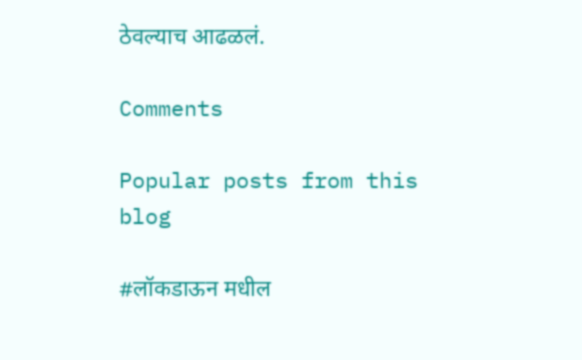ठेवल्याच आढळलं.

Comments

Popular posts from this blog

#लॉकडाऊन मधील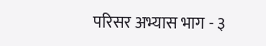परिसर अभ्यास भाग - ३